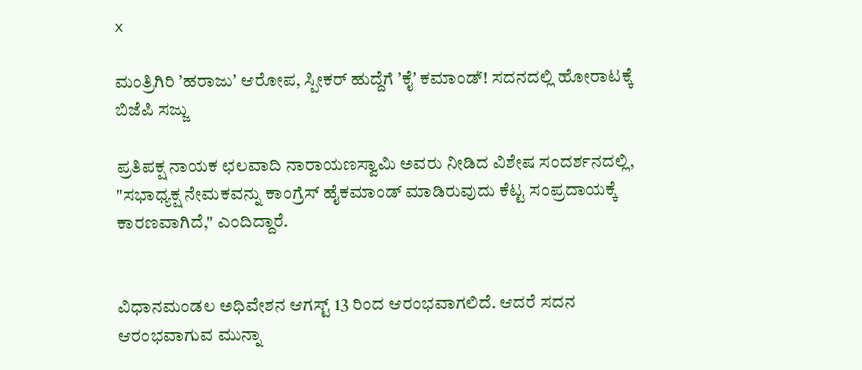x

ಮಂತ್ರಿಗಿರಿ ʼಹರಾಜುʼ ಆರೋಪ, ಸ್ಪೀಕರ್‌ ಹುದ್ದೆಗೆ ʼಕೈʼ ಕಮಾಂಡ್‌́! ಸದನದಲ್ಲಿ ಹೋರಾಟಕ್ಕೆ ಬಿಜೆಪಿ ಸಜ್ಜು

ಪ್ರತಿಪಕ್ಷ ನಾಯಕ ಛಲವಾದಿ ನಾರಾಯಣಸ್ವಾಮಿ ಅವರು ನೀಡಿದ ವಿಶೇಷ ಸಂದರ್ಶನದಲ್ಲಿ, "ಸಭಾಧ್ಯಕ್ಷ ನೇಮಕವನ್ನು ಕಾಂಗ್ರೆಸ್ ಹೈಕಮಾಂಡ್ ಮಾಡಿರುವುದು ಕೆಟ್ಟ ಸಂಪ್ರದಾಯಕ್ಕೆ ಕಾರಣವಾಗಿದೆ," ಎಂದಿದ್ದಾರೆ.


ವಿಧಾನಮಂಡಲ ಅಧಿವೇಶನ ಆಗಸ್ಟ್‌ 13 ರಿಂದ ಆರಂಭವಾಗಲಿದೆ. ಆದರೆ ಸದನ ಆರಂಭವಾಗುವ ಮುನ್ನಾ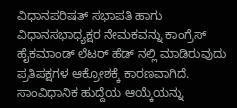ವಿಧಾನಪರಿಷತ್ ಸಭಾಪತಿ ಹಾಗು ವಿಧಾನಸಭಾಧ್ಯಕ್ಷರ ನೇಮಕವನ್ನು ಕಾಂಗ್ರೆಸ್ ಹೈಕಮಾಂಡ್ ಲೆಟರ್ ಹೆಡ್ ನಲ್ಲಿ ಮಾಡಿರುವುದು ಪ್ರತಿಪಕ್ಷಗಳ ಆಕ್ರೋಶಕ್ಕೆ ಕಾರಣವಾಗಿದೆ. ಸಾಂವಿಧಾನಿಕ ಹುದ್ದೆಯ ಆಯ್ಕೆಯನ್ನು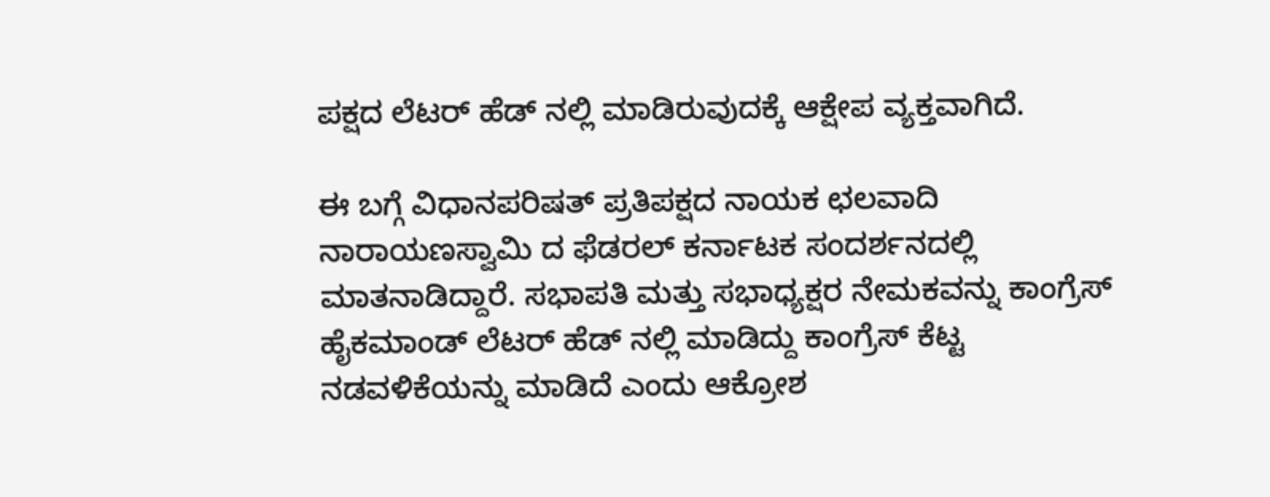ಪಕ್ಷದ ಲೆಟರ್ ಹೆಡ್ ನಲ್ಲಿ ಮಾಡಿರುವುದಕ್ಕೆ ಆಕ್ಷೇಪ ವ್ಯಕ್ತವಾಗಿದೆ.

ಈ ಬಗ್ಗೆ ವಿಧಾನಪರಿಷತ್ ಪ್ರತಿಪಕ್ಷದ ನಾಯಕ ಛಲವಾದಿ ನಾರಾಯಣಸ್ವಾಮಿ ದ ಫೆಡರಲ್ ಕರ್ನಾಟಕ ಸಂದರ್ಶನದಲ್ಲಿ ಮಾತನಾಡಿದ್ದಾರೆ. ಸಭಾಪತಿ ಮತ್ತು ಸಭಾಧ್ಯಕ್ಷರ ನೇಮಕವನ್ನು ಕಾಂಗ್ರೆಸ್ ಹೈಕಮಾಂಡ್ ಲೆಟರ್ ಹೆಡ್ ನಲ್ಲಿ ಮಾಡಿದ್ದು ಕಾಂಗ್ರೆಸ್ ಕೆಟ್ಟ ನಡವಳಿಕೆಯನ್ನು ಮಾಡಿದೆ ಎಂದು ಆಕ್ರೋಶ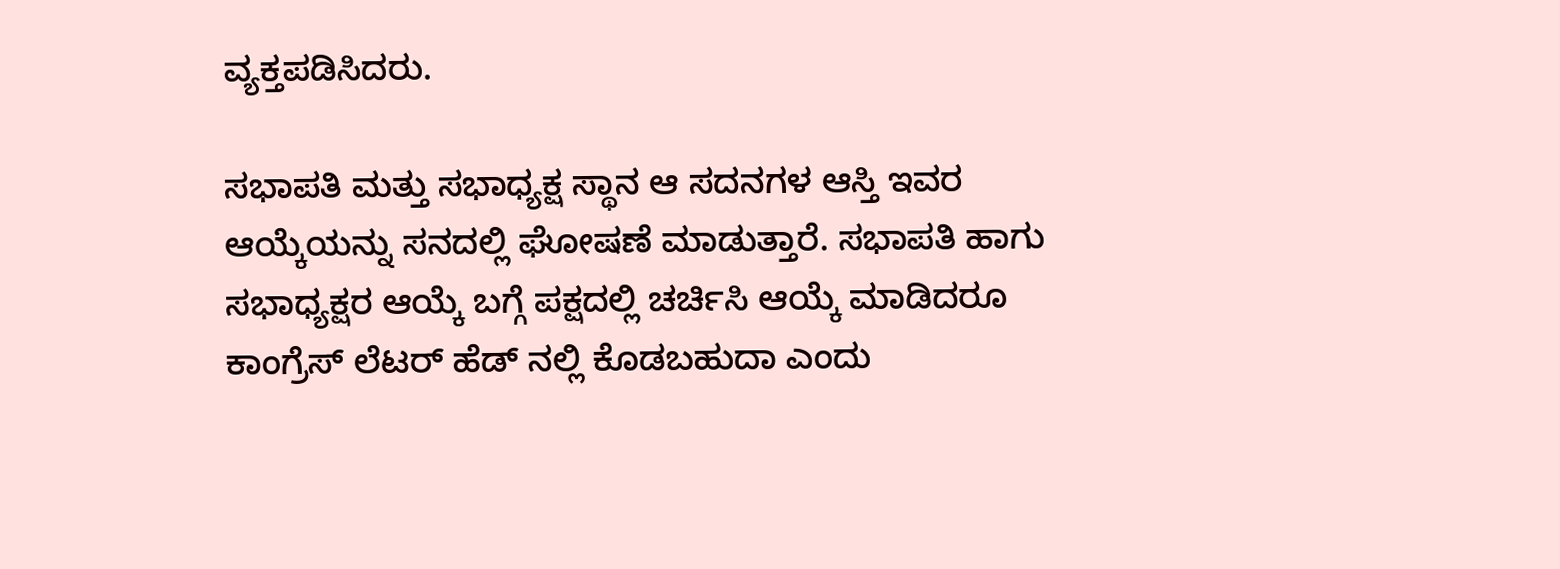ವ್ಯಕ್ತಪಡಿಸಿದರು.

ಸಭಾಪತಿ ಮತ್ತು ಸಭಾಧ್ಯಕ್ಷ ಸ್ಥಾನ ಆ ಸದನಗಳ ಆಸ್ತಿ ಇವರ ಆಯ್ಕೆಯನ್ನು ಸನದಲ್ಲಿ ಘೋಷಣೆ ಮಾಡುತ್ತಾರೆ. ಸಭಾಪತಿ ಹಾಗು ಸಭಾಧ್ಯಕ್ಷರ ಆಯ್ಕೆ ಬಗ್ಗೆ ಪಕ್ಷದಲ್ಲಿ ಚರ್ಚಿಸಿ ಆಯ್ಕೆ ಮಾಡಿದರೂ ಕಾಂಗ್ರೆಸ್ ಲೆಟರ್ ಹೆಡ್ ನಲ್ಲಿ ಕೊಡಬಹುದಾ ಎಂದು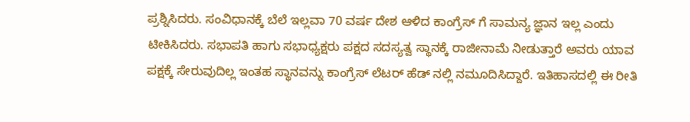ಪ್ರಶ್ನಿಸಿದರು. ಸಂವಿಧಾನಕ್ಕೆ ಬೆಲೆ ಇಲ್ಲವಾ 70 ವರ್ಷ ದೇಶ ಆಳಿದ ಕಾಂಗ್ರೆಸ್ ಗೆ ಸಾಮನ್ಯ ಜ್ಞಾನ ಇಲ್ಲ ಎಂದು ಟೀಕಿಸಿದರು. ಸಭಾಪತಿ ಹಾಗು ಸಭಾಧ್ಯಕ್ಷರು ಪಕ್ಷದ ಸದಸ್ಯತ್ವ ಸ್ಥಾನಕ್ಕೆ ರಾಜೀನಾಮೆ ನೀಡುತ್ತಾರೆ ಅವರು ಯಾವ ಪಕ್ಷಕ್ಕೆ ಸೇರುವುದಿಲ್ಲ ಇಂತಹ ಸ್ಥಾನವನ್ನು ಕಾಂಗ್ರೆಸ್ ಲೆಟರ್ ಹೆಡ್ ನಲ್ಲಿ ನಮೂದಿಸಿದ್ದಾರೆ. ಇತಿಹಾಸದಲ್ಲಿ ಈ ರೀತಿ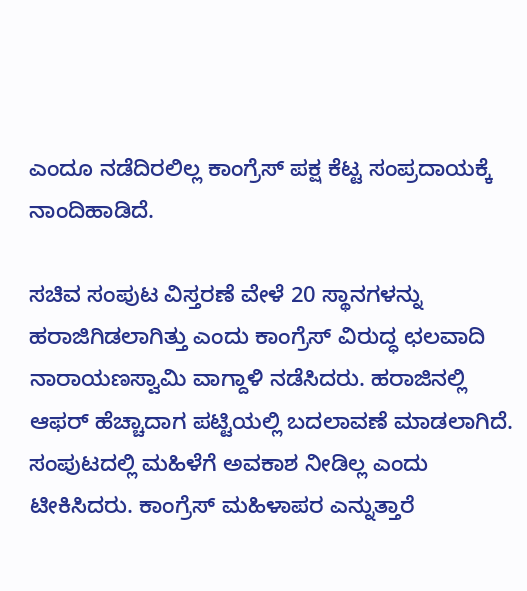ಎಂದೂ ನಡೆದಿರಲಿಲ್ಲ‌ ಕಾಂಗ್ರೆಸ್ ಪಕ್ಷ ಕೆಟ್ಟ ಸಂಪ್ರದಾಯಕ್ಕೆ ನಾಂದಿಹಾಡಿದೆ.

ಸಚಿವ ಸಂಪುಟ ವಿಸ್ತರಣೆ ವೇಳೆ 20 ಸ್ಥಾನಗಳನ್ನು ಹರಾಜಿಗಿಡಲಾಗಿತ್ತು ಎಂದು ಕಾಂಗ್ರೆಸ್ ವಿರುದ್ಧ ಛಲವಾದಿ ನಾರಾಯಣಸ್ವಾಮಿ ವಾಗ್ದಾಳಿ ನಡೆಸಿದರು. ಹರಾಜಿನಲ್ಲಿ ಆಫರ್ ಹೆಚ್ಚಾದಾಗ ಪಟ್ಟಿಯಲ್ಲಿ ಬದಲಾವಣೆ ಮಾಡಲಾಗಿದೆ. ಸಂಪುಟದಲ್ಲಿ ಮಹಿಳೆಗೆ ಅವಕಾಶ ನೀಡಿಲ್ಲ ಎಂದು ಟೀಕಿಸಿದರು. ಕಾಂಗ್ರೆಸ್ ಮಹಿಳಾಪರ ಎನ್ನುತ್ತಾರೆ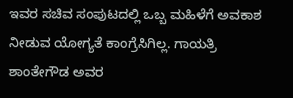ಇವರ ಸಚಿವ ಸಂಪುಟದಲ್ಲಿ ಒಬ್ಬ ಮಹಿಳೆಗೆ ಅವಕಾಶ ನೀಡುವ ಯೋಗ್ಯತೆ ಕಾಂಗ್ರೆಸಿಗಿಲ್ಲ. ಗಾಯತ್ರಿ ಶಾಂತೇಗೌಡ ಅವರ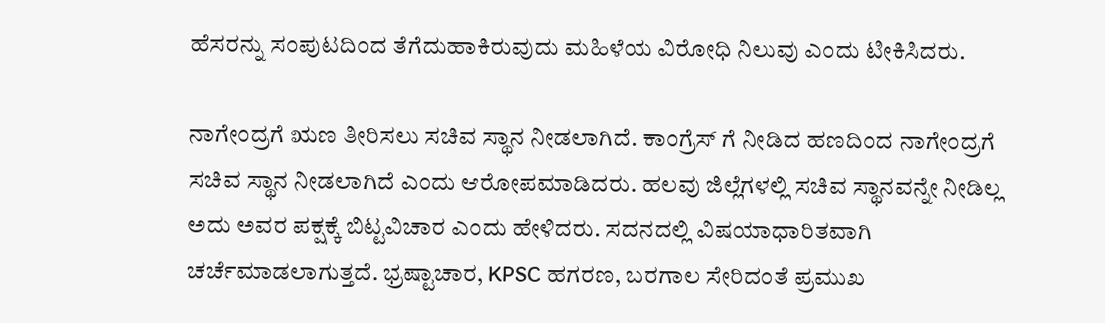ಹೆಸರನ್ನು ಸಂಪುಟದಿಂದ ತೆಗೆದುಹಾಕಿರುವುದು ಮಹಿಳೆಯ ವಿರೋಧಿ ನಿಲುವು ಎಂದು ಟೀಕಿಸಿದರು.

ನಾಗೇಂದ್ರಗೆ ಋಣ ತೀರಿಸಲು ಸಚಿವ ಸ್ಥಾನ ನೀಡಲಾಗಿದೆ. ಕಾಂಗ್ರೆಸ್ ಗೆ ನೀಡಿದ ಹಣದಿಂದ ನಾಗೇಂದ್ರಗೆ ಸಚಿವ ಸ್ಥಾನ ನೀಡಲಾಗಿದೆ ಎಂದು ಆರೋಪಮಾಡಿದರು. ಹಲವು ಜಿಲ್ಲೆಗಳಲ್ಲಿ ಸಚಿವ ಸ್ಥಾನವನ್ನೇ ನೀಡಿಲ್ಲ ಅದು ಅವರ ಪಕ್ಷಕ್ಕೆ ಬಿಟ್ಟವಿಚಾರ ಎಂದು ಹೇಳಿದರು. ಸದನದಲ್ಲಿ ವಿಷಯಾಧಾರಿತವಾಗಿ ಚರ್ಚೆಮಾಡಲಾಗುತ್ತದೆ. ಭ್ರಷ್ಟಾಚಾರ, KPSC ಹಗರಣ, ಬರಗಾಲ ಸೇರಿದಂತೆ ಪ್ರಮುಖ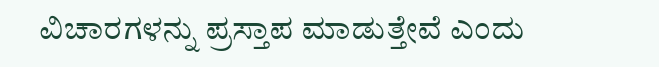ವಿಚಾರಗಳನ್ನು ಪ್ರಸ್ತಾಪ ಮಾಡುತ್ತೇವೆ ಎಂದು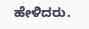ಹೇಳಿದರು.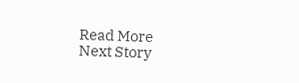Read More
Next Story